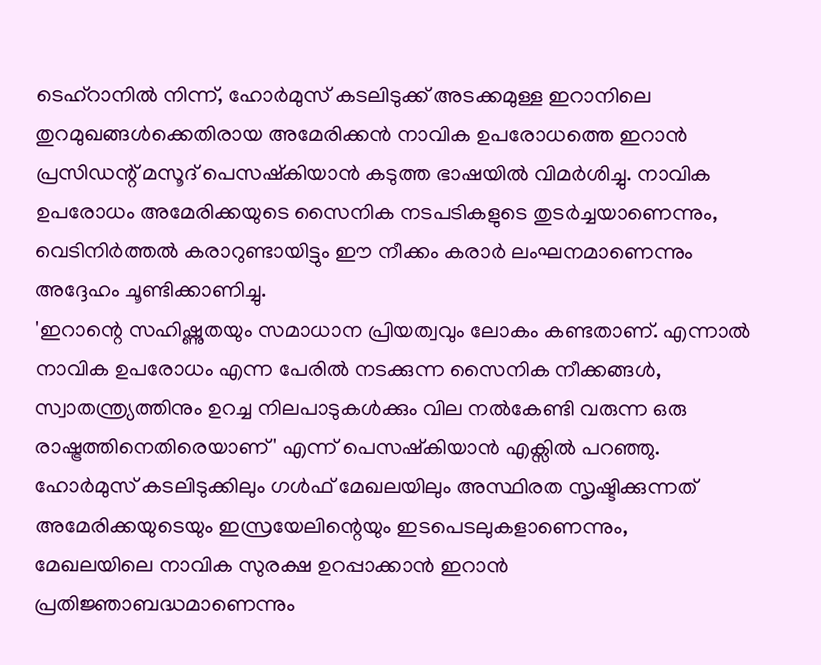ടെഹ്റാനിൽ നിന്ന്, ഹോർമുസ് കടലിടുക്ക് അടക്കമുള്ള ഇറാനിലെ തുറമുഖങ്ങൾക്കെതിരായ അമേരിക്കൻ നാവിക ഉപരോധത്തെ ഇറാൻ പ്രസിഡന്റ് മസൂദ് പെസഷ്കിയാൻ കടുത്ത ഭാഷയിൽ വിമർശിച്ചു. നാവിക ഉപരോധം അമേരിക്കയുടെ സൈനിക നടപടികളുടെ തുടർച്ചയാണെന്നും, വെടിനിർത്തൽ കരാറുണ്ടായിട്ടും ഈ നീക്കം കരാർ ലംഘനമാണെന്നും അദ്ദേഹം ചൂണ്ടിക്കാണിച്ചു.
'ഇറാന്റെ സഹിഷ്ണുതയും സമാധാന പ്രിയത്വവും ലോകം കണ്ടതാണ്. എന്നാൽ നാവിക ഉപരോധം എന്ന പേരിൽ നടക്കുന്ന സൈനിക നീക്കങ്ങൾ, സ്വാതന്ത്ര്യത്തിനും ഉറച്ച നിലപാടുകൾക്കും വില നൽകേണ്ടി വരുന്ന ഒരു രാഷ്ട്രത്തിനെതിരെയാണ്' എന്ന് പെസഷ്കിയാൻ എക്സിൽ പറഞ്ഞു.
ഹോർമുസ് കടലിടുക്കിലും ഗൾഫ് മേഖലയിലും അസ്ഥിരത സൃഷ്ടിക്കുന്നത് അമേരിക്കയുടെയും ഇസ്രയേലിന്റെയും ഇടപെടലുകളാണെന്നും, മേഖലയിലെ നാവിക സുരക്ഷ ഉറപ്പാക്കാൻ ഇറാൻ പ്രതിജ്ഞാബദ്ധമാണെന്നും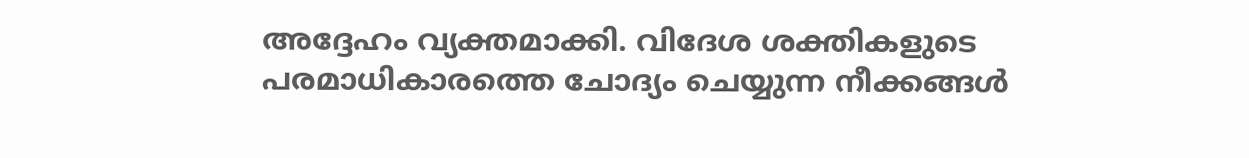അദ്ദേഹം വ്യക്തമാക്കി. വിദേശ ശക്തികളുടെ പരമാധികാരത്തെ ചോദ്യം ചെയ്യുന്ന നീക്കങ്ങൾ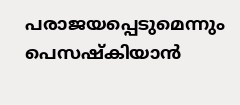പരാജയപ്പെടുമെന്നും പെസഷ്കിയാൻ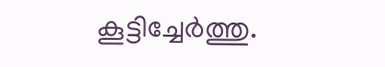കൂട്ടിച്ചേർത്തു.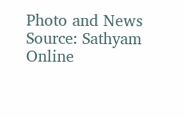Photo and News Source: Sathyam Online